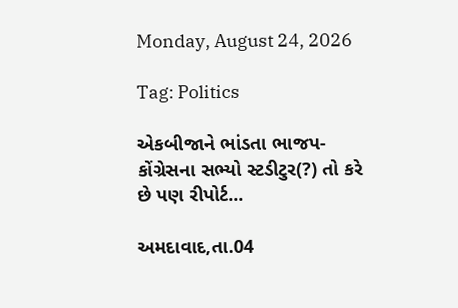Monday, August 24, 2026

Tag: Politics

એકબીજાને ભાંડતા ભાજપ-કોંગ્રેસના સભ્યો સ્ટડીટુર(?) તો કરે છે પણ રીપોર્ટ...

અમદાવાદ,તા.04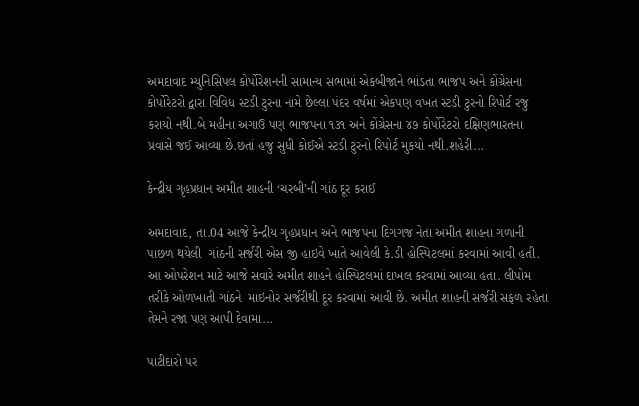અમદાવાદ મ્યુનિસિપલ કોર્પોરેશનની સામાન્ય સભામાં એકબીજાને ભાંડતા ભાજપ અને કોંગ્રેસના કોર્પોરેટરો દ્વારા વિવિધ સ્ટડી ટુરના નામે છેલ્લા પંદર વર્ષમાં એકપણ વખત સ્ટડી ટુરનો રિપોર્ટ રજુ કરાયો નથી.બે મહીના અગાઉ પણ ભાજપના ૧૩૧ અને કોંગ્રેસના ૪૭ કોર્પોરેટરો દક્ષિણભારતના પ્રવાસે જઈ આવ્યા છે.છતાં હજુ સુધી કોઈએ સ્ટડી ટુરનો રિપોર્ટ મુકયો નથી.શહેરી...

કેન્દ્રીય ગૃહપ્રધાન અમીત શાહની ‘ચરબી’ની ગાંઠ દૂર કરાઈ

અમદાવાદ, તા.04 આજે કેન્દ્રીય ગૃહપ્રધાન અને ભાજપના દિગગજ નેતા અમીત શાહના ગળાની પાછળ થયેલી  ગાંઠની સર્જરી એસ જી હાઇવે ખાતે આવેલી કે.ડી હોસ્પિટલમાં કરવામાં આવી હતી. આ ઓપરેશન માટે આજે સવારે અમીત શાહને હોસ્પિટલમાં દાખલ કરવામાં આવ્યા હતા. લીપોમ તરીકે ઓળખાતી ગાંઠને  માઇનોર સર્જરીથી દૂર કરવામાં આવી છે. અમીત શાહની સર્જરી સફળ રહેતા તેમને રજા પણ આપી દેવામા...

પાટીદારો પર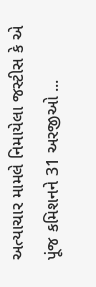અત્યાચાર મામલે નિમાયેલા જસ્ટીસ કે એ પૂંજ કમિશનને 31 અરજીઓ ...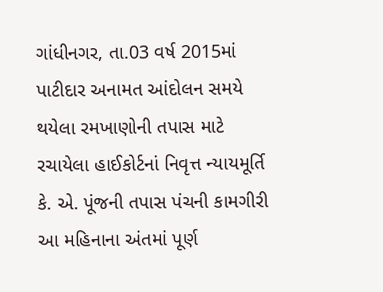ગાંધીનગર, તા.03 વર્ષ 2015માં પાટીદાર અનામત આંદોલન સમયે થયેલા રમખાણોની તપાસ માટે રચાયેલા હાઈકોર્ટનાં નિવૃત્ત ન્યાયમૂર્તિ કે. એ. પૂંજની તપાસ પંચની કામગીરી આ મહિનાના અંતમાં પૂર્ણ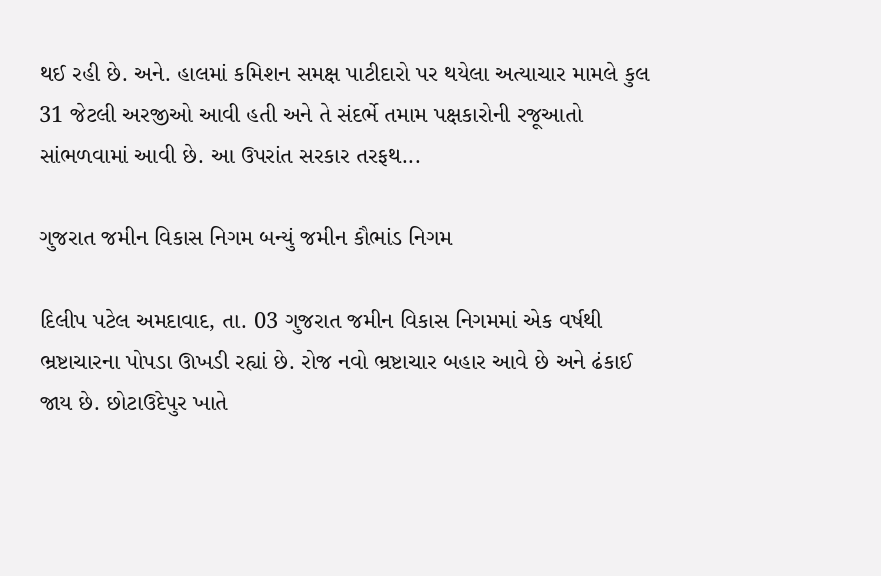થઈ રહી છે. અને. હાલમાં કમિશન સમક્ષ પાટીદારો પર થયેલા અત્યાચાર મામલે કુલ 31 જેટલી અરજીઓ આવી હતી અને તે સંદર્ભે તમામ પક્ષકારોની રજૂઆતો સાંભળવામાં આવી છે. આ ઉપરાંત સરકાર તરફથ...

ગુજરાત જમીન વિકાસ નિગમ બન્યું જમીન કૌભાંડ નિગમ

દિલીપ પટેલ અમદાવાદ, તા. 03 ગુજરાત જમીન વિકાસ નિગમમાં એક વર્ષથી ભ્રષ્ટાચારના પોપડા ઊખડી રહ્યાં છે. રોજ નવો ભ્રષ્ટાચાર બહાર આવે છે અને ઢંકાઈ જાય છે. છોટાઉદેપુર ખાતે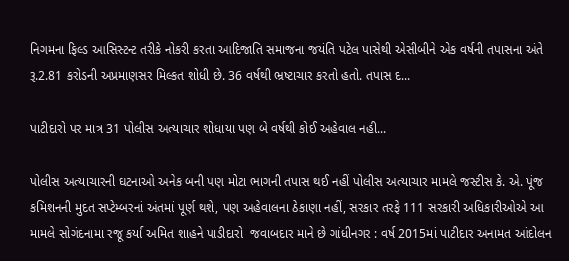નિગમના ફિલ્ડ આસિસ્ટન્ટ તરીકે નોકરી કરતા આદિજાતિ સમાજના જયંતિ પટેલ પાસેથી એસીબીને એક વર્ષની તપાસના અંતે રૂ.2.81 કરોડની અપ્રમાણસર મિલ્કત શોધી છે. 36 વર્ષથી ભ્રષ્ટાચાર કરતો હતો. તપાસ દ...

પાટીદારો પર માત્ર 31 પોલીસ અત્યાચાર શોધાયા પણ બે વર્ષથી કોઈ અહેવાલ નહી...

પોલીસ અત્યાચારની ઘટનાઓ અનેક બની પણ મોટા ભાગની તપાસ થઈ નહીં પોલીસ અત્યાચાર મામલે જસ્ટીસ કે. એ. પૂંજ કમિશનની મુદત સપ્ટેમ્બરનાં અંતમાં પૂર્ણ થશે, પણ અહેવાલના ઠેકાણા નહીં, સરકાર તરફે 111 સરકારી અધિકારીઓએ આ મામલે સોગંદનામા રજૂ કર્યા અમિત શાહને પાડીદારો  જવાબદાર માને છે ગાંધીનગર : વર્ષ 2015માં પાટીદાર અનામત આંદોલન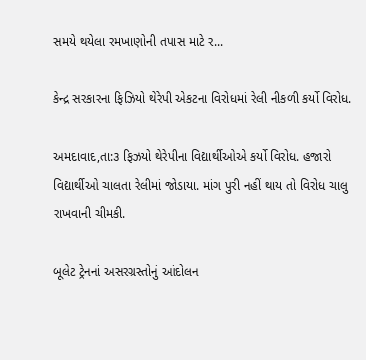સમયે થયેલા રમખાણોની તપાસ માટે ર...

કેન્દ્ર સરકારના ફિઝિયો થેરેપી એકટના વિરોધમાં રેલી નીકળી કર્યો વિરોધ.

અમદાવાદ,તા:૩ ફિઝયો થેરેપીના વિદ્યાર્થીઓએ કર્યો વિરોધ. હજારો વિદ્યાર્થીઓ ચાલતા રેલીમાં જોડાયા. માંગ પુરી નહીં થાય તો વિરોધ ચાલુ રાખવાની ચીમકી.

બૂલેટ ટ્રેનનાં અસરગ્રસ્તોનું આંદોલન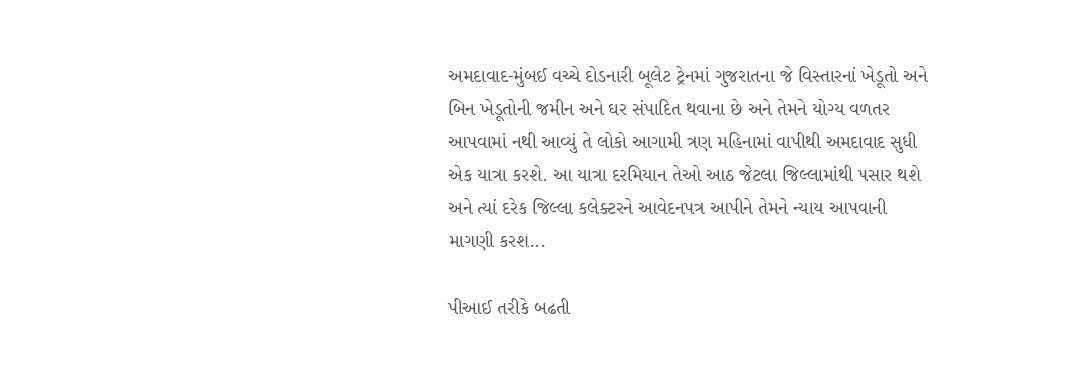અમદાવાદ-મુંબઈ વચ્ચે દોડનારી બૂલેટ ટ્રેનમાં ગુજરાતના જે વિસ્તારનાં ખેડૂતો અને બિન ખેડૂતોની જમીન અને ઘર સંપાદિત થવાના છે અને તેમને યોગ્ય વળતર આપવામાં નથી આવ્યું તે લોકો આગામી ત્રણ મહિનામાં વાપીથી અમદાવાદ સુધી એક યાત્રા કરશે. આ યાત્રા દરમિયાન તેઓ આઠ જેટલા જિલ્લામાંથી પસાર થશે અને ત્યાં દરેક જિલ્લા કલેક્ટરને આવેદનપત્ર આપીને તેમને ન્યાય આપવાની માગણી કરશ...

પીઆઈ તરીકે બઢતી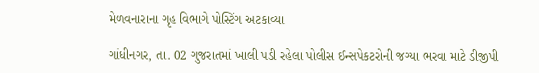મેળવનારાના ગૃહ વિભાગે પોસ્ટિંગ અટકાવ્યા

ગાંધીનગર, તા. 02 ગુજરાતમાં ખાલી પડી રહેલા પોલીસ ઈન્સપેકટરોની જગ્યા ભરવા માટે ડીજીપી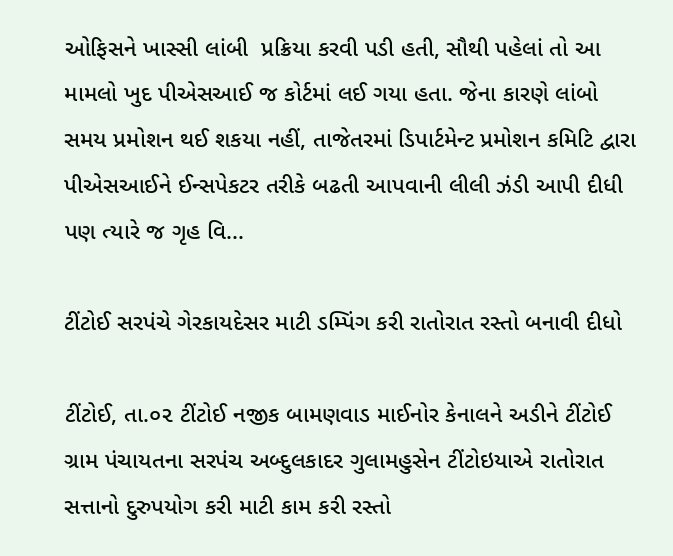ઓફિસને ખાસ્સી લાંબી  પ્રક્રિયા કરવી પડી હતી, સૌથી પહેલાં તો આ મામલો ખુદ પીએસઆઈ જ કોર્ટમાં લઈ ગયા હતા. જેના કારણે લાંબો સમય પ્રમોશન થઈ શકયા નહીં, તાજેતરમાં ડિપાર્ટમેન્ટ પ્રમોશન કમિટિ દ્વારા પીએસઆઈને ઈન્સપેકટર તરીકે બઢતી આપવાની લીલી ઝંડી આપી દીધી પણ ત્યારે જ ગૃહ વિ...

ટીંટોઈ સરપંચે ગેરકાયદેસર માટી ડમ્પિંગ કરી રાતોરાત રસ્તો બનાવી દીધો

ટીંટોઈ, તા.૦૨ ટીંટોઈ નજીક બામણવાડ માઈનોર કેનાલને અડીને ટીંટોઈ ગ્રામ પંચાયતના સરપંચ અબ્દુલકાદર ગુલામહુસેન ટીંટોઇયાએ રાતોરાત સત્તાનો દુરુપયોગ કરી માટી કામ કરી રસ્તો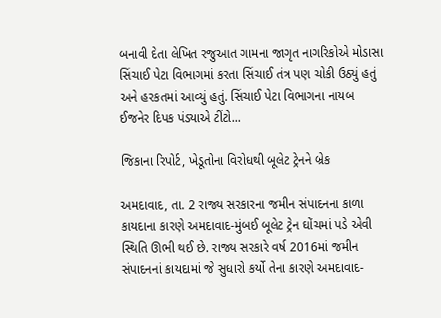બનાવી દેતા લેખિત રજુઆત ગામના જાગૃત નાગરિકોએ મોડાસા સિંચાઈ પેટા વિભાગમાં કરતા સિંચાઈ તંત્ર પણ ચોકી ઉઠ્યું હતું અને હરકતમાં આવ્યું હતું. સિંચાઈ પેટા વિભાગના નાયબ ઈજનેર દિપક પંડ્યાએ ટીંટો...

જિકાના રિપોર્ટ, ખેડૂતોના વિરોધથી બૂલેટ ટ્રેનને બ્રેક

અમદાવાદ, તા. 2 રાજ્ય સરકારના જમીન સંપાદનના કાળા કાયદાના કારણે અમદાવાદ-મુંબઈ બૂલેટ ટ્રેન ઘોંચમાં પડે એવી સ્થિતિ ઊભી થઈ છે. રાજ્ય સરકારે વર્ષ 2016માં જમીન સંપાદનનાં કાયદામાં જે સુધારો કર્યો તેના કારણે અમદાવાદ-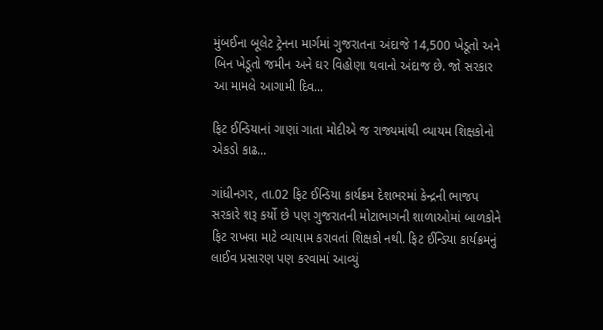મુંબઈના બૂલેટ ટ્રેનના માર્ગમાં ગુજરાતના અંદાજે 14,500 ખેડૂતો અને બિન ખેડૂતો જમીન અને ઘર વિહોણા થવાનો અંદાજ છે. જો સરકાર આ મામલે આગામી દિવ...

ફિટ ઈન્ડિયાનાં ગાણાં ગાતા મોદીએ જ રાજ્યમાંથી વ્યાયમ શિક્ષકોનો એકડો કાઢ...

ગાંધીનગર, તા.02 ફિટ ઈન્ડિયા કાર્યક્રમ દેશભરમાં કેન્દ્રની ભાજપ સરકારે શરૂ કર્યો છે પણ ગુજરાતની મોટાભાગની શાળાઓમાં બાળકોને ફિટ રાખવા માટે વ્યાયામ કરાવતાં શિક્ષકો નથી. ફિટ ઈન્ડિયા કાર્યક્રમનું લાઈવ પ્રસારણ પણ કરવામાં આવ્યું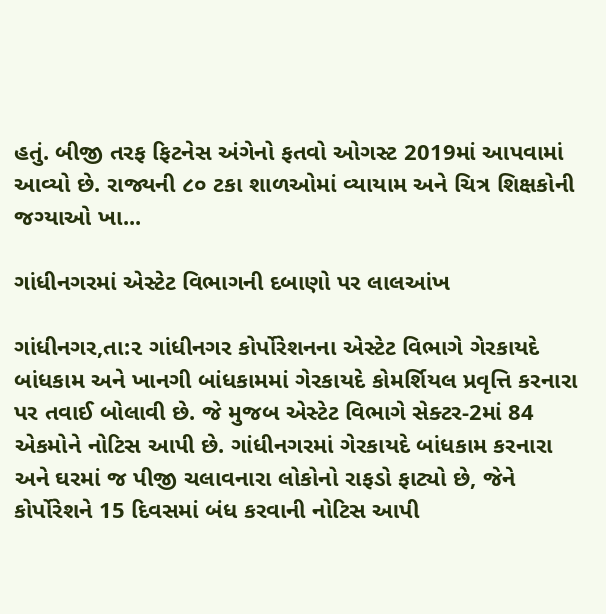હતું. બીજી તરફ ફિટનેસ અંગેનો ફતવો ઓગસ્ટ 2019માં આપવામાં આવ્યો છે. રાજ્યની ૮૦ ટકા શાળઓમાં વ્યાયામ અને ચિત્ર શિક્ષકોની જગ્યાઓ ખા...

ગાંધીનગરમાં એસ્ટેટ વિભાગની દબાણો પર લાલઆંખ

ગાંધીનગર,તા:૨ ગાંધીનગર કોર્પોરેશનના એસ્ટેટ વિભાગે ગેરકાયદે બાંધકામ અને ખાનગી બાંધકામમાં ગેરકાયદે કોમર્શિયલ પ્રવૃત્તિ કરનારા પર તવાઈ બોલાવી છે. જે મુજબ એસ્ટેટ વિભાગે સેક્ટર-2માં 84 એકમોને નોટિસ આપી છે. ગાંધીનગરમાં ગેરકાયદે બાંધકામ કરનારા અને ઘરમાં જ પીજી ચલાવનારા લોકોનો રાફડો ફાટ્યો છે, જેને કોર્પોરેશને 15 દિવસમાં બંધ કરવાની નોટિસ આપી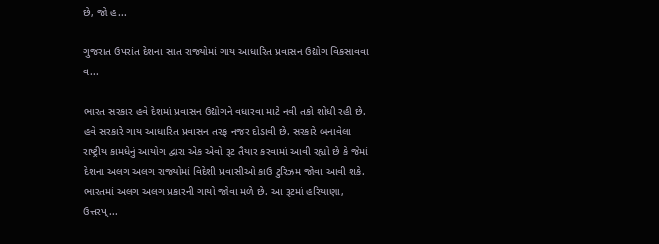છે, જો હ...

ગુજરાત ઉપરાંત દેશના સાત રાજ્યોમાં ગાય આધારિત પ્રવાસન ઉદ્યોગ વિકસાવવા વ...

ભારત સરકાર હવે દેશમાં પ્રવાસન ઉદ્યોગને વધારવા માટે નવી તકો શોધી રહી છે. હવે સરકારે ગાય આધારિત પ્રવાસન તરફ નજર દોડાવી છે. સરકારે બનાવેલા રાષ્ટ્રીય કામધેનું આયોગ દ્વારા એક એવો રૂટ તૈયાર કરવામાં આવી રહ્યો છે કે જેમાં દેશના અલગ અલગ રાજ્યોમાં વિદેશી પ્રવાસીઓ કાઉ ટુરિઝમ જોવા આવી શકે. ભારતમાં અલગ અલગ પ્રકારની ગાયો જોવા મળે છે. આ રૂટમાં હરિયાણા, ઉત્તરપ્...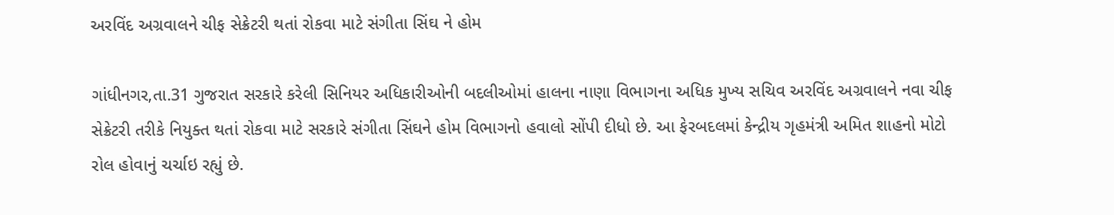અરવિંદ અગ્રવાલને ચીફ સેક્રેટરી થતાં રોકવા માટે સંગીતા સિંઘ ને હોમ

ગાંધીનગર,તા.31 ગુજરાત સરકારે કરેલી સિનિયર અધિકારીઓની બદલીઓમાં હાલના નાણા વિભાગના અધિક મુખ્ય સચિવ અરવિંદ અગ્રવાલને નવા ચીફ સેક્રેટરી તરીકે નિયુક્ત થતાં રોકવા માટે સરકારે સંગીતા સિંઘને હોમ વિભાગનો હવાલો સોંપી દીધો છે. આ ફેરબદલમાં કેન્દ્રીય ગૃહમંત્રી અમિત શાહનો મોટો રોલ હોવાનું ચર્ચાઇ રહ્યું છે.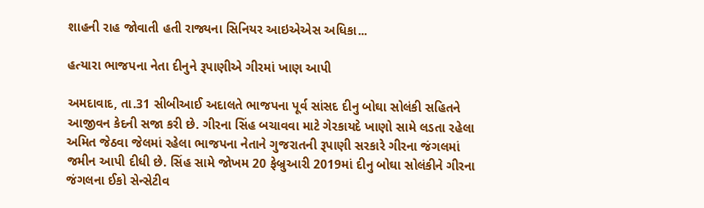શાહની રાહ જોવાતી હતી રાજ્યના સિનિયર આઇએએસ અધિકા...

હત્યારા ભાજપના નેતા દીનુને રૂપાણીએ ગીરમાં ખાણ આપી

અમદાવાદ, તા.31 સીબીઆઈ અદાલતે ભાજપના પૂર્વ સાંસદ દીનુ બોઘા સોલંકી સહિતને આજીવન કેદની સજા કરી છે. ગીરના સિંહ બચાવવા માટે ગેરકાયદે ખાણો સામે લડતા રહેલા અમિત જેઠવા જેલમાં રહેલા ભાજપના નેતાને ગુજરાતની રૂપાણી સરકારે ગીરના જંગલમાં જમીન આપી દીધી છે. સિંહ સામે જોખમ 20 ફેબ્રુઆરી 2019માં દીનુ બોઘા સોલંકીને ગીરના જંગલના ઈકો સેન્સેટીવ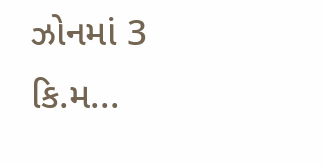ઝોનમાં 3 કિ.મ...